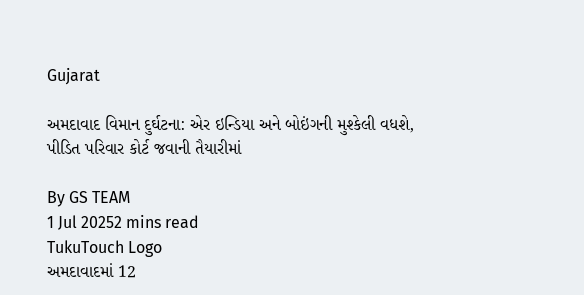Gujarat

અમદાવાદ વિમાન દુર્ઘટના: એર ઇન્ડિયા અને બોઇંગની મુશ્કેલી વધશે, પીડિત પરિવાર કોર્ટ જવાની તૈયારીમાં

By GS TEAM
1 Jul 20252 mins read
TukuTouch Logo
અમદાવાદમાં 12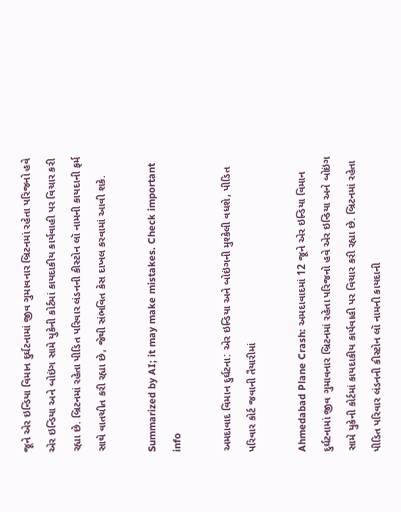જૂને એર ઇન્ડિયા વિમાન દુર્ઘટનામાં જીવ ગુમાવનાર બ્રિટનમાં રહેતા પરિજનો હવે એર ઇન્ડિયા અને બોઇંગ સામે યુકેની કોર્ટમાં કાયદાકીય કાર્યવાહી પર વિચાર કરી રહ્યા છે. બ્રિટનમાં રહેતા પીડિત પરિવાર લંડનની કીસ્ટોન લૉ નામની કાયદાની ફર્મ સાથે વાતચીત કરી રહ્યા છે, જેથી સંભવિત કેસ દાખલ કરવામાં આવી શકે.

Summarized by AI; it may make mistakes. Check important info

અમદાવાદ વિમાન દુર્ઘટના: એર ઇન્ડિયા અને બોઇંગની મુશ્કેલી વધશે, પીડિત પરિવાર કોર્ટ જવાની તૈયારીમાં

Ahmedabad Plane Crash: અમદાવાદમાં 12 જૂને એર ઇન્ડિયા વિમાન દુર્ઘટનામાં જીવ ગુમાવનાર બ્રિટનમાં રહેતા પરિજનો હવે એર ઇન્ડિયા અને બોઇંગ સામે યુકેની કોર્ટમાં કાયદાકીય કાર્યવાહી પર વિચાર કરી રહ્યા છે. બ્રિટનમાં રહેતા પીડિત પરિવાર લંડનની કીસ્ટોન લૉ નામની કાયદાની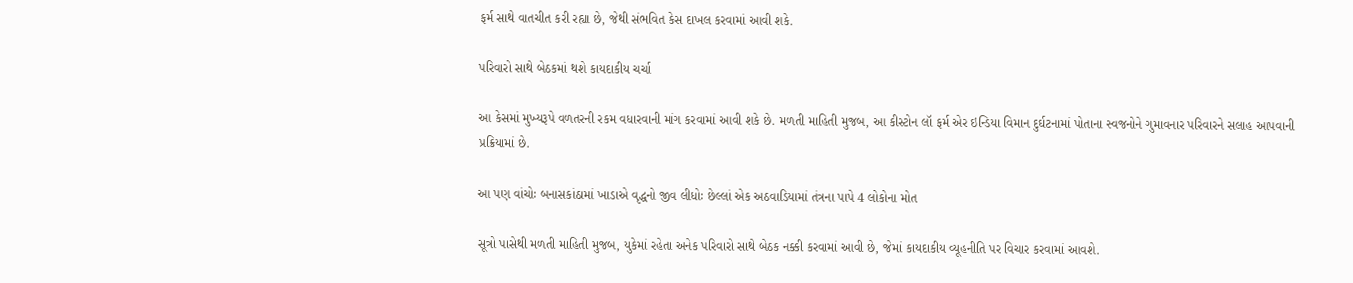ફર્મ સાથે વાતચીત કરી રહ્યા છે, જેથી સંભવિત કેસ દાખલ કરવામાં આવી શકે.

પરિવારો સાથે બેઠકમાં થશે કાયદાકીય ચર્ચા

આ કેસમાં મુખ્યરૂપે વળતરની રકમ વધારવાની માંગ કરવામાં આવી શકે છે. મળતી માહિતી મુજબ, આ કીસ્ટોન લૉ ફર્મ એર ઇન્ડિયા વિમાન દુર્ઘટનામાં પોતાના સ્વજનોને ગુમાવનાર પરિવારને સલાહ આપવાની પ્રક્રિયામાં છે.

આ પણ વાંચોઃ બનાસકાંઠામાં ખાડાએ વૃદ્ધનો જીવ લીધોઃ છેલ્લાં એક અઠવાડિયામાં તંત્રના પાપે 4 લોકોના મોત

સૂત્રો પાસેથી મળતી માહિતી મુજબ, યુકેમાં રહેતા અનેક પરિવારો સાથે બેઠક નક્કી કરવામાં આવી છે, જેમાં કાયદાકીય વ્યૂહનીતિ પર વિચાર કરવામાં આવશે.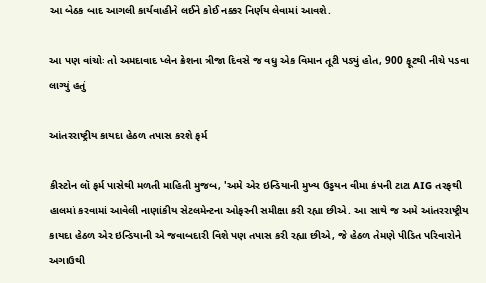આ બેઠક બાદ આગલી કાર્યવાહીને લઈને કોઈ નક્કર નિર્ણય લેવામાં આવશે.

આ પણ વાંચોઃ તો અમદાવાદ પ્લેન ક્રેશના ત્રીજા દિવસે જ વધુ એક વિમાન તૂટી પડ્યું હોત, 900 ફૂટથી નીચે પડવા લાગ્યું હતું

આંતરરાષ્ટ્રીય કાયદા હેઠળ તપાસ કરશે ફર્મ

કીસ્ટોન લૉ ફર્મ પાસેથી મળતી માહિતી મુજબ, 'અમે એર ઇન્ડિયાની મુખ્ય ઉડ્ડયન વીમા કંપની ટાટા AIG તરફથી હાલમાં કરવામાં આવેલી નાણાંકીય સેટલમેન્ટના ઓફરની સમીક્ષા કરી રહ્યા છીએ. આ સાથે જ અમે આંતરરાષ્ટ્રીય કાયદા હેઠળ એર ઇન્ડિયાની એ જવાબદારી વિશે પણ તપાસ કરી રહ્યા છીએ, જે હેઠળ તેમણે પીડિત પરિવારોને અગાઉથી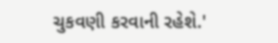ચુકવણી કરવાની રહેશે.'